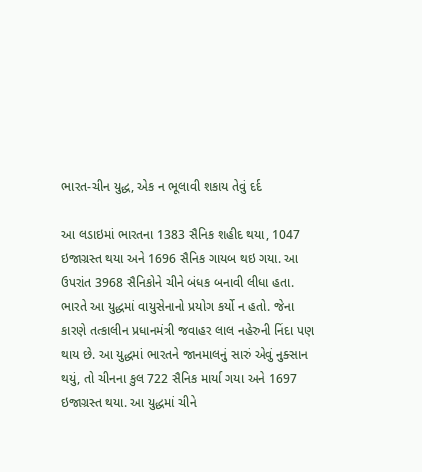ભારત-ચીન યુદ્ધ, એક ન ભૂલાવી શકાય તેવું દર્દ

આ લડાઇમાં ભારતના 1383 સૈનિક શહીદ થયા, 1047 ઇજાગ્રસ્ત થયા અને 1696 સૈનિક ગાયબ થઇ ગયા. આ ઉપરાંત 3968 સૈનિકોને ચીને બંધક બનાવી લીધા હતા. ભારતે આ યુદ્ધમાં વાયુસેનાનો પ્રયોગ કર્યો ન હતો. જેના કારણે તત્કાલીન પ્રધાનમંત્રી જવાહર લાલ નહેરુની નિંદા પણ થાય છે. આ યુદ્ધમાં ભારતને જાનમાલનું સારું એવું નુક્સાન થયું, તો ચીનના કુલ 722 સૈનિક માર્યા ગયા અને 1697 ઇજાગ્રસ્ત થયા. આ યુદ્ધમાં ચીને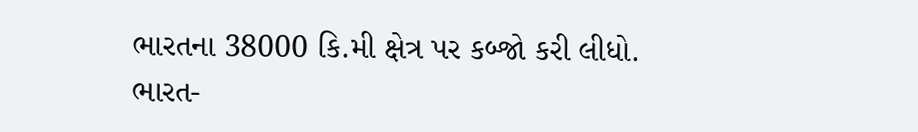ભારતના 38000 કિ.મી ક્ષેત્ર પર કબ્જો કરી લીધો.
ભારત-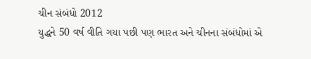ચીન સંબંધો 2012
યુદ્ધને 50 વર્ષ વીતિ ગયા પછી પણ ભારત અને ચીનના સંબંધોમાં એ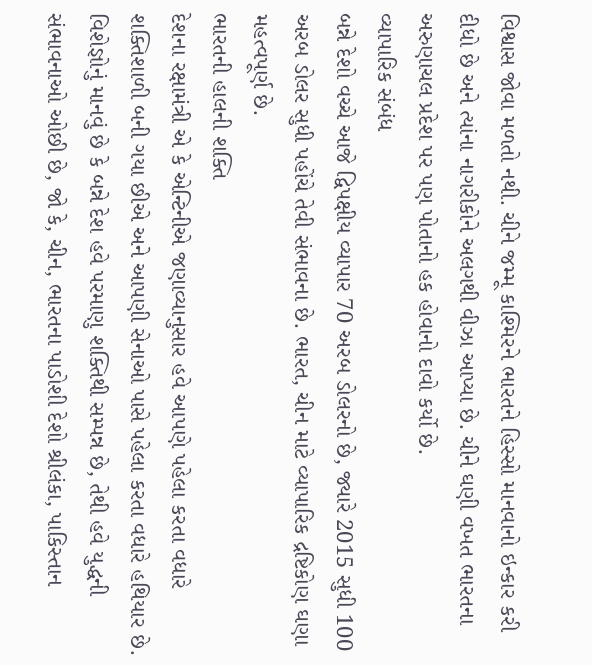વિશ્વાસ જોવા મળતો નથી. ચીને જમ્મૂ કાશ્મિરને ભારતને હિસ્સો માનવાનો ઇન્કાર કરી દીધો છે અને ત્યાંના નાગરીકોને અલગથી વીઝા આપ્યા છે. ચીને ઘણી વખત ભારતના અરુણાચલ પ્રદેશ પર પણ પોતાનો હક હોવાનો દાવો કર્યો છે.
વ્યાપારિક સંબંધ
બન્ને દેશો વચ્ચે આજે દ્વિપક્ષીય વ્યાપાર 70 અરબ ડોલરનો છે, જ્યારે 2015 સુધી 100 અરબ ડોલર સુધી પહોંચે તેવી સંભાવના છે. ભારત, ચીન માટે વ્યાપારિક દ્રષ્ટિકોણ ઘણા મહત્વપૂર્ણ છે.
ભારતની હાલની શક્તિ
દેશના રક્ષામંત્રી એ કે એન્ટિનીએ જણાવ્યાનુસાર હવે આપણે પહેલા કરતા વધારે શક્તિશાળી બની ગયા છીએ અને આપણી સેનાઓ પાસે પહેલા કરતા વધારે હથિયાર છે. વિશેજ્ઞોનું માનવું છે કે બન્ને દેશ હવે પરમાણુ શક્તિથી સમ્પન્ન છે, તેથી હવે યુદ્ધની સંભાવનાઓ ઓછી છે, જો કે, ચીન, ભારતના પાડોશી દેશો શ્રીલંકા, પાકિસ્તાન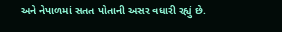અને નેપાળમાં સતત પોતાની અસર વધારી રહ્યું છે.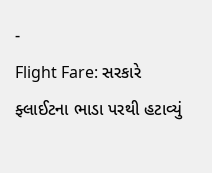-
Flight Fare: સરકારે ફ્લાઈટના ભાડા પરથી હટાવ્યું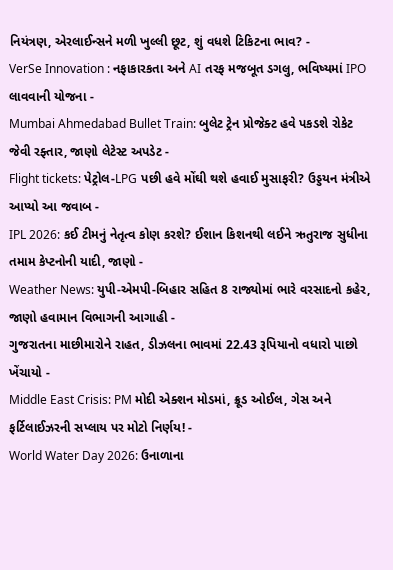નિયંત્રણ, એરલાઈન્સને મળી ખુલ્લી છૂટ, શું વધશે ટિકિટના ભાવ? -
VerSe Innovation : નફાકારકતા અને AI તરફ મજબૂત ડગલુ, ભવિષ્યમાં IPO લાવવાની યોજના -
Mumbai Ahmedabad Bullet Train: બુલેટ ટ્રેન પ્રોજેક્ટ હવે પકડશે રોકેટ જેવી રફ્તાર, જાણો લેટેસ્ટ અપડેટ -
Flight tickets: પેટ્રોલ-LPG પછી હવે મોંઘી થશે હવાઈ મુસાફરી? ઉડ્ડયન મંત્રીએ આપ્યો આ જવાબ -
IPL 2026: કઈ ટીમનું નેતૃત્વ કોણ કરશે? ઈશાન કિશનથી લઈને ઋતુરાજ સુધીના તમામ કેપ્ટનોની યાદી, જાણો -
Weather News: યુપી-એમપી-બિહાર સહિત 8 રાજ્યોમાં ભારે વરસાદનો કહેર, જાણો હવામાન વિભાગની આગાહી -
ગુજરાતના માછીમારોને રાહત, ડીઝલના ભાવમાં 22.43 રૂપિયાનો વધારો પાછો ખેંચાયો -
Middle East Crisis: PM મોદી એક્શન મોડમાં, ક્રૂડ ઓઈલ, ગેસ અને ફર્ટિલાઈઝરની સપ્લાય પર મોટો નિર્ણય! -
World Water Day 2026: ઉનાળાના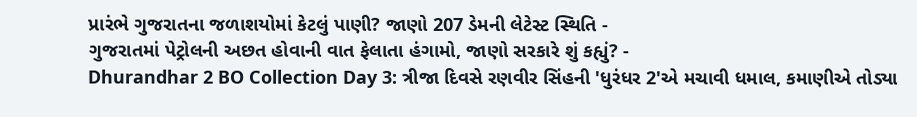પ્રારંભે ગુજરાતના જળાશયોમાં કેટલું પાણી? જાણો 207 ડેમની લેટેસ્ટ સ્થિતિ -
ગુજરાતમાં પેટ્રોલની અછત હોવાની વાત ફેલાતા હંગામો, જાણો સરકારે શું કહ્યું? -
Dhurandhar 2 BO Collection Day 3: ત્રીજા દિવસે રણવીર સિંહની 'ધુરંધર 2'એ મચાવી ધમાલ, કમાણીએ તોડ્યા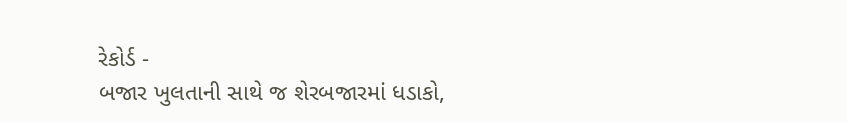રેકોર્ડ -
બજાર ખુલતાની સાથે જ શેરબજારમાં ધડાકો,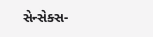સેન્સેક્સ-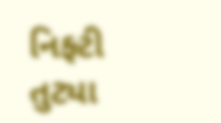નિફ્ટી તુટ્યા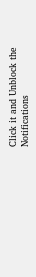Click it and Unblock the Notifications